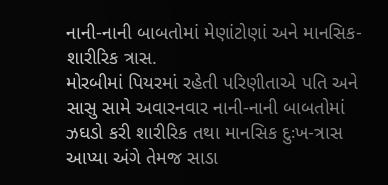નાની-નાની બાબતોમાં મેણાંટોણાં અને માનસિક-શારીરિક ત્રાસ.
મોરબીમાં પિયરમાં રહેતી પરિણીતાએ પતિ અને સાસુ સામે અવારનવાર નાની-નાની બાબતોમાં ઝઘડો કરી શારીરિક તથા માનસિક દુઃખ-ત્રાસ આપ્યા અંગે તેમજ સાડા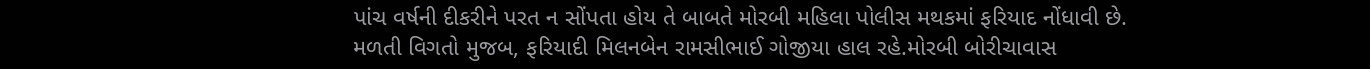પાંચ વર્ષની દીકરીને પરત ન સોંપતા હોય તે બાબતે મોરબી મહિલા પોલીસ મથકમાં ફરિયાદ નોંધાવી છે.
મળતી વિગતો મુજબ, ફરિયાદી મિલનબેન રામસીભાઈ ગોજીયા હાલ રહે.મોરબી બોરીચાવાસ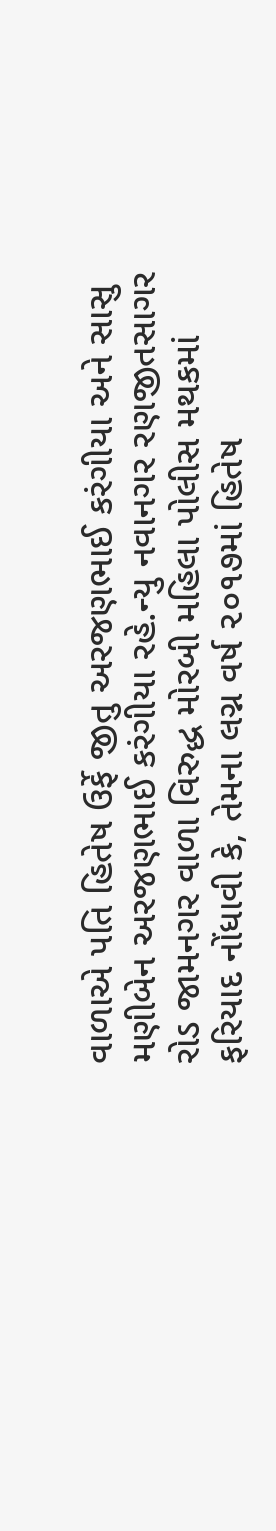વાળાએ પતિ હિતેષ ઉર્ફે જીતુ અરજણભાઈ કરંગીયા અને સાસુ મણીબેન અરજણભાઈ કરંગીયા રહે.ન્યુ નવાનગર રણજીતસાગર રોડ જામનગર વાળા વિરુદ્ધ મોરબી મહિલા પોલીસ મથકમાં ફરિયાદ નોંધાવી કે, તેમના લગ્ન વર્ષ ૨૦૧૭માં હિતેષ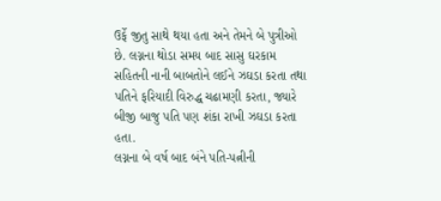ઉર્ફે જીતુ સાથે થયા હતા અને તેમને બે પુત્રીઓ છે. લગ્નના થોડા સમય બાદ સાસુ ઘરકામ સહિતની નાની બાબતોને લઈને ઝઘડા કરતા તથા પતિને ફરિયાદી વિરુદ્ધ ચઢામણી કરતા, જ્યારે બીજી બાજુ પતિ પણ શંકા રાખી ઝઘડા કરતા હતા.
લગ્નના બે વર્ષ બાદ બંને પતિ-પત્નીની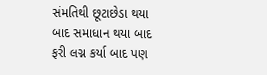સંમતિથી છૂટાછેડા થયા બાદ સમાધાન થયા બાદ ફરી લગ્ન કર્યા બાદ પણ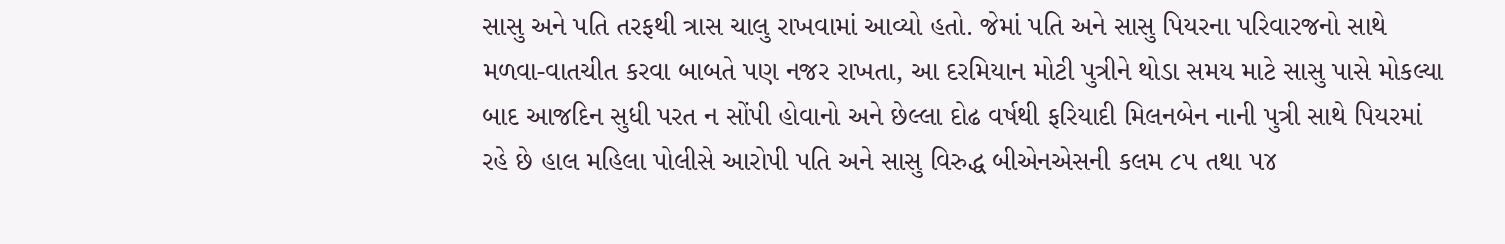સાસુ અને પતિ તરફથી ત્રાસ ચાલુ રાખવામાં આવ્યો હતો. જેમાં પતિ અને સાસુ પિયરના પરિવારજનો સાથે મળવા-વાતચીત કરવા બાબતે પણ નજર રાખતા, આ દરમિયાન મોટી પુત્રીને થોડા સમય માટે સાસુ પાસે મોકલ્યા બાદ આજદિન સુધી પરત ન સોંપી હોવાનો અને છેલ્લા દોઢ વર્ષથી ફરિયાદી મિલનબેન નાની પુત્રી સાથે પિયરમાં રહે છે હાલ મહિલા પોલીસે આરોપી પતિ અને સાસુ વિરુદ્ધ બીએનએસની કલમ ૮૫ તથા ૫૪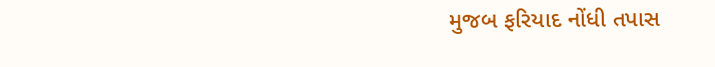મુજબ ફરિયાદ નોંધી તપાસ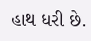હાથ ધરી છે.